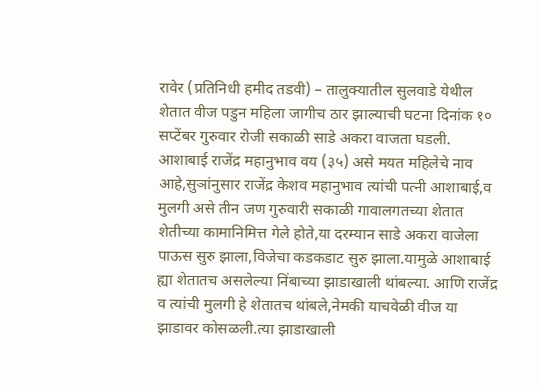रावेर (प्रतिनिधी हमीद तडवी) – तालुक्यातील सुलवाडे येथील शेतात वीज पडुन महिला जागीच ठार झाल्याची घटना दिनांक १० सप्टेंबर गुरुवार रोजी सकाळी साडे अकरा वाजता घडली.
आशाबाई राजेंद्र महानुभाव वय (३५) असे मयत महिलेचे नाव आहे,सुञांनुसार राजेंद्र केशव महानुभाव त्यांची पत्नी आशाबाई,व मुलगी असे तीन जण गुरुवारी सकाळी गावालगतच्या शेतात शेतीच्या कामानिमित्त गेले होते,या दरम्यान साडे अकरा वाजेला पाऊस सुरु झाला,विजेचा कडकडाट सुरु झाला.यामुळे आशाबाई ह्या शेतातच असलेल्या निंबाच्या झाडाखाली थांबल्या. आणि राजेंद्र व त्यांची मुलगी हे शेतातच थांबले,नेमकी याचवेळी वीज या झाडावर कोसळली.त्या झाडाखाली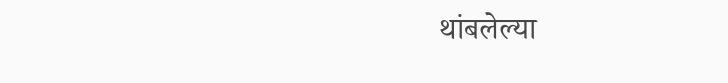थांबलेल्या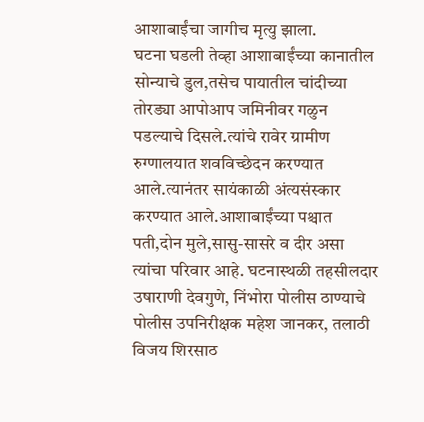आशाबाईंचा जागीच मृत्यु झाला.
घटना घडली तेव्हा आशाबाईंच्या कानातील सोन्याचे डुल,तसेच पायातील चांदीच्या तोरड्या आपोआप जमिनीवर गळुन पडल्याचे दिसले.त्यांचे रावेर ग्रामीण रुग्णालयात शवविच्छेदन करण्यात आले.त्यानंतर सायंकाळी अंत्यसंस्कार करण्यात आले.आशाबाईंच्या पश्चात पती,दोन मुले,सासु-सासरे व दीर असा त्यांचा परिवार आहे. घटनास्थळी तहसीलदार उषाराणी देवगुणे, निंभोरा पोलीस ठाण्याचे पोलीस उपनिरीक्षक महेश जानकर, तलाठी विजय शिरसाठ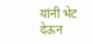यांनी भेट देऊन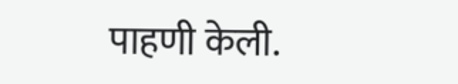पाहणी केली.